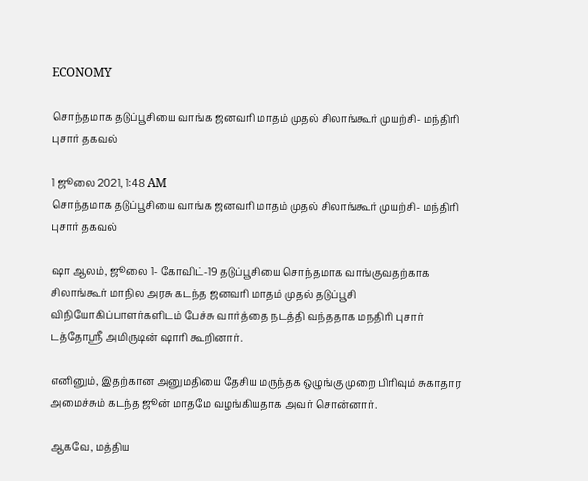ECONOMY

சொந்தமாக தடுப்பூசியை வாங்க ஜனவரி மாதம் முதல் சிலாங்கூர் முயற்சி- மந்திரி புசார் தகவல்

1 ஜூலை 2021, 1:48 AM
சொந்தமாக தடுப்பூசியை வாங்க ஜனவரி மாதம் முதல் சிலாங்கூர் முயற்சி- மந்திரி புசார் தகவல்

ஷா ஆலம், ஜூலை 1- கோவிட்-19 தடுப்பூசியை சொந்தமாக வாங்குவதற்காக சிலாங்கூர் மாநில அரசு கடந்த ஜனவரி மாதம் முதல் தடுப்பூசி விநியோகிப்பாளர்களிடம் பேச்சு வார்த்தை நடத்தி வந்ததாக மநதிரி புசார் டத்தோஸ்ரீ அமிருடின் ஷாரி கூறினார்.

எனினும், இதற்கான அனுமதியை தேசிய மருந்தக ஒழுங்கு முறை பிரிவும் சுகாதார அமைச்சும் கடந்த ஜூன் மாதமே வழங்கியதாக அவர் சொன்னார்.

ஆகவே, மத்திய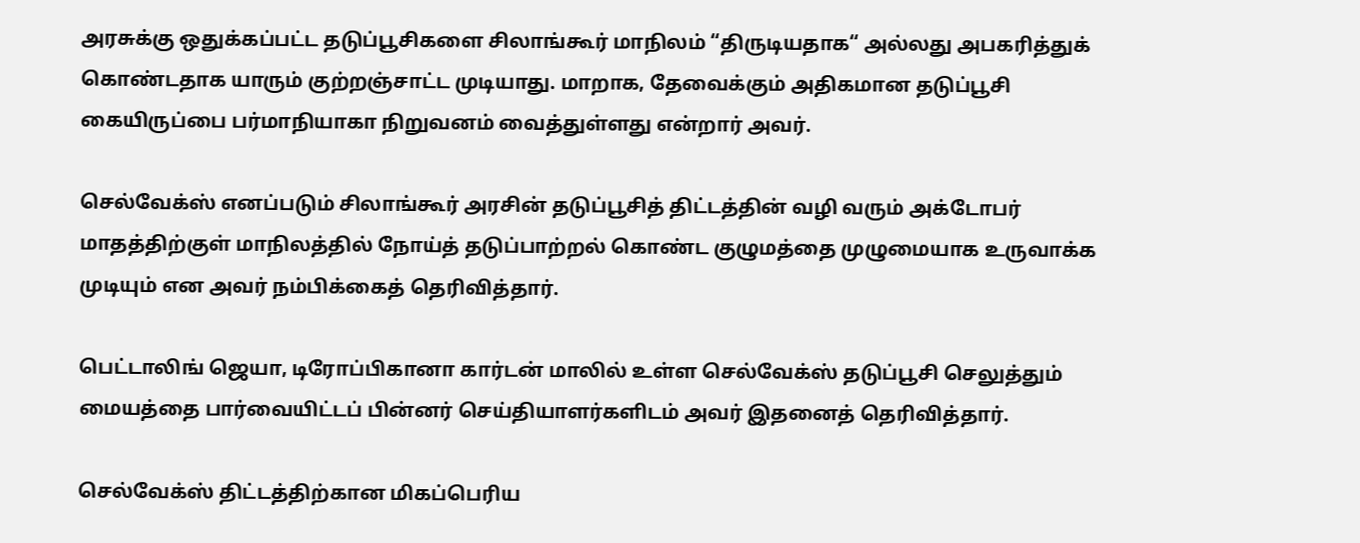அரசுக்கு ஒதுக்கப்பட்ட தடுப்பூசிகளை சிலாங்கூர் மாநிலம் “திருடியதாக“ அல்லது அபகரித்துக் கொண்டதாக யாரும் குற்றஞ்சாட்ட முடியாது. மாறாக, தேவைக்கும் அதிகமான தடுப்பூசி கையிருப்பை பர்மாநியாகா நிறுவனம் வைத்துள்ளது என்றார் அவர்.

செல்வேக்ஸ் எனப்படும் சிலாங்கூர் அரசின் தடுப்பூசித் திட்டத்தின் வழி வரும் அக்டோபர் மாதத்திற்குள் மாநிலத்தில் நோய்த் தடுப்பாற்றல் கொண்ட குழுமத்தை முழுமையாக உருவாக்க முடியும் என அவர் நம்பிக்கைத் தெரிவித்தார்.

பெட்டாலிங் ஜெயா, டிரோப்பிகானா கார்டன் மாலில் உள்ள செல்வேக்ஸ் தடுப்பூசி செலுத்தும் மையத்தை பார்வையிட்டப் பின்னர் செய்தியாளர்களிடம் அவர் இதனைத் தெரிவித்தார்.

செல்வேக்ஸ் திட்டத்திற்கான மிகப்பெரிய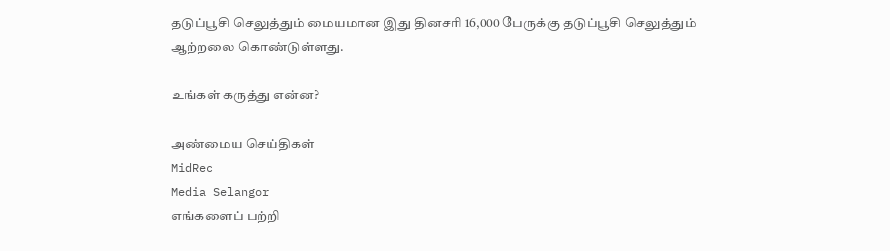தடுப்பூசி செலுத்தும் மையமான இது தினசரி 16,000 பேருக்கு தடுப்பூசி செலுத்தும் ஆற்றலை கொண்டுள்ளது.

உங்கள் கருத்து என்ன?

அண்மைய செய்திகள்
MidRec
Media Selangor
எங்களைப் பற்றி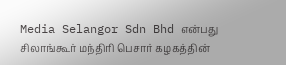Media Selangor Sdn Bhd என்பது சிலாங்கூர் மந்திரி பெசார் கழகத்தின்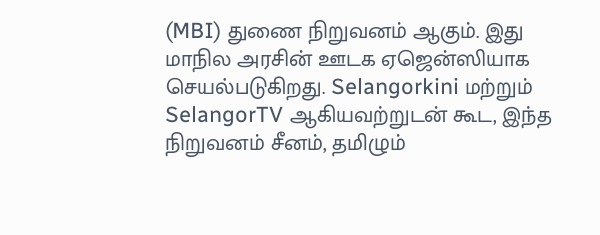(MBI) துணை நிறுவனம் ஆகும். இது மாநில அரசின் ஊடக ஏஜென்ஸியாக செயல்படுகிறது. Selangorkini மற்றும் SelangorTV ஆகியவற்றுடன் கூட, இந்த நிறுவனம் சீனம், தமிழும்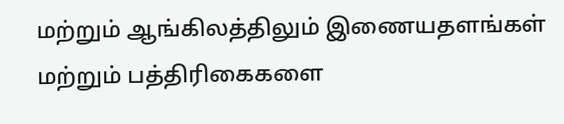மற்றும் ஆங்கிலத்திலும் இணையதளங்கள் மற்றும் பத்திரிகைகளை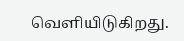வெளியிடுகிறது.